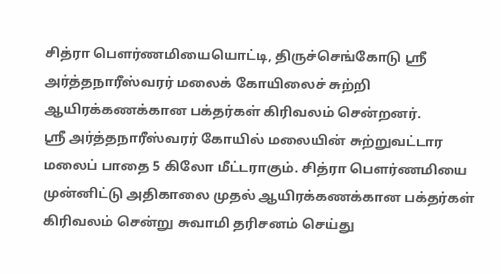சித்ரா பெளர்ணமியையொட்டி, திருச்செங்கோடு ஸ்ரீ அர்த்தநாரீஸ்வரர் மலைக் கோயிலைச் சுற்றி ஆயிரக்கணக்கான பக்தர்கள் கிரிவலம் சென்றனர்.
ஸ்ரீ அர்த்தநாரீஸ்வரர் கோயில் மலையின் சுற்றுவட்டார மலைப் பாதை 5 கிலோ மீட்டராகும். சித்ரா பெளர்ணமியை முன்னிட்டு அதிகாலை முதல் ஆயிரக்கணக்கான பக்தர்கள் கிரிவலம் சென்று சுவாமி தரிசனம் செய்து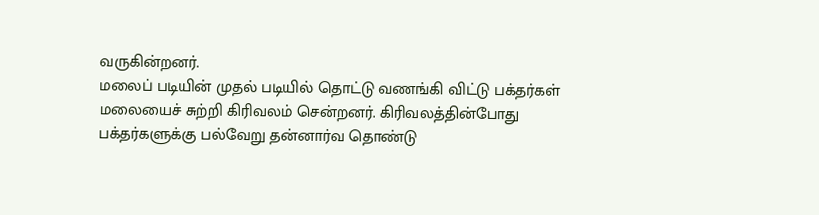வருகின்றனர்.
மலைப் படியின் முதல் படியில் தொட்டு வணங்கி விட்டு பக்தர்கள் மலையைச் சுற்றி கிரிவலம் சென்றனர். கிரிவலத்தின்போது பக்தர்களுக்கு பல்வேறு தன்னார்வ தொண்டு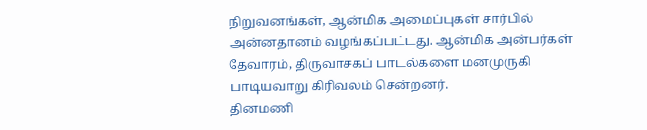நிறுவனங்கள், ஆன்மிக அமைப்புகள் சார்பில் அன்னதானம் வழங்கப்பட்டது. ஆன்மிக அன்பர்கள் தேவாரம், திருவாசகப் பாடல்களை மனமுருகி பாடியவாறு கிரிவலம் சென்றனர்.
தினமணி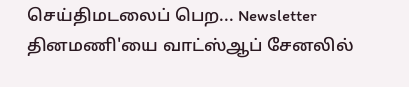செய்திமடலைப் பெற... Newsletter
தினமணி'யை வாட்ஸ்ஆப் சேனலில்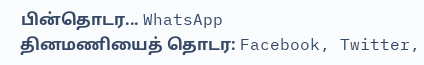பின்தொடர... WhatsApp
தினமணியைத் தொடர: Facebook, Twitter,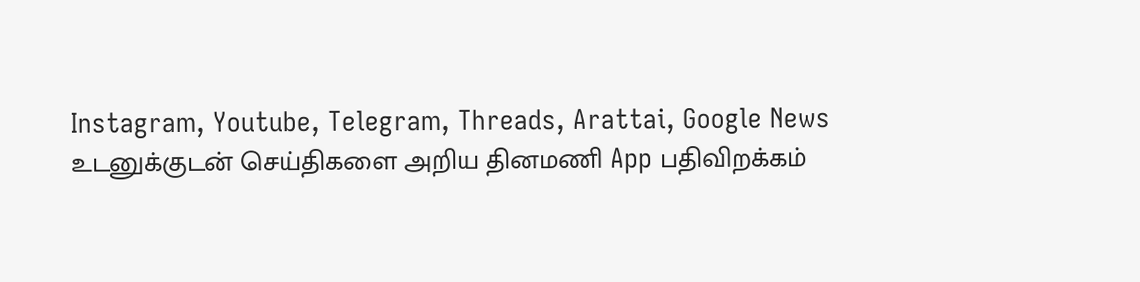Instagram, Youtube, Telegram, Threads, Arattai, Google News
உடனுக்குடன் செய்திகளை அறிய தினமணி App பதிவிறக்கம்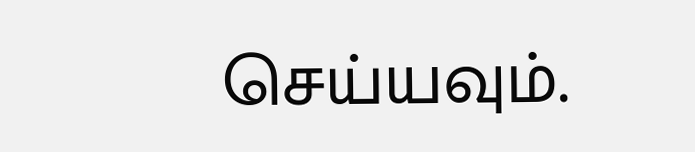செய்யவும்.